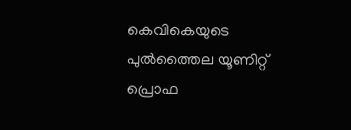കെവികെയുടെ പുൽത്തൈല യൂണിറ്റ് പ്രൊഫ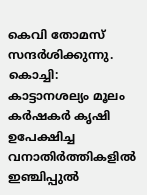കെവി തോമസ് സന്ദർശിക്കുന്നു.
കൊച്ചി: കാട്ടാനശല്യം മൂലം കർഷകർ കൃഷി ഉപേക്ഷിച്ച വനാതിർത്തികളിൽ ഇഞ്ചിപ്പുൽ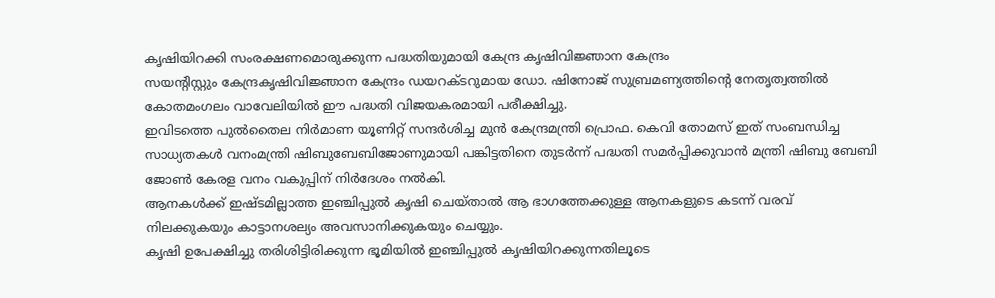കൃഷിയിറക്കി സംരക്ഷണമൊരുക്കുന്ന പദ്ധതിയുമായി കേന്ദ്ര കൃഷിവിജ്ഞാന കേന്ദ്രം
സയന്റിസ്റ്റും കേന്ദ്രകൃഷിവിജ്ഞാന കേന്ദ്രം ഡയറക്ടറുമായ ഡോ. ഷിനോജ് സുബ്രമണ്യത്തിന്റെ നേതൃത്വത്തിൽ കോതമംഗലം വാവേലിയിൽ ഈ പദ്ധതി വിജയകരമായി പരീക്ഷിച്ചു.
ഇവിടത്തെ പുൽതൈല നിർമാണ യൂണിറ്റ് സന്ദർശിച്ച മുൻ കേന്ദ്രമന്ത്രി പ്രൊഫ. കെവി തോമസ് ഇത് സംബന്ധിച്ച സാധ്യതകൾ വനംമന്ത്രി ഷിബുബേബിജോണുമായി പങ്കിട്ടതിനെ തുടർന്ന് പദ്ധതി സമർപ്പിക്കുവാൻ മന്ത്രി ഷിബു ബേബി ജോൺ കേരള വനം വകുപ്പിന് നിർദേശം നൽകി.
ആനകൾക്ക് ഇഷ്ടമില്ലാത്ത ഇഞ്ചിപ്പുൽ കൃഷി ചെയ്താൽ ആ ഭാഗത്തേക്കുള്ള ആനകളുടെ കടന്ന് വരവ് നിലക്കുകയും കാട്ടാനശല്യം അവസാനിക്കുകയും ചെയ്യും.
കൃഷി ഉപേക്ഷിച്ചു തരിശിട്ടിരിക്കുന്ന ഭൂമിയിൽ ഇഞ്ചിപ്പുൽ കൃഷിയിറക്കുന്നതിലൂടെ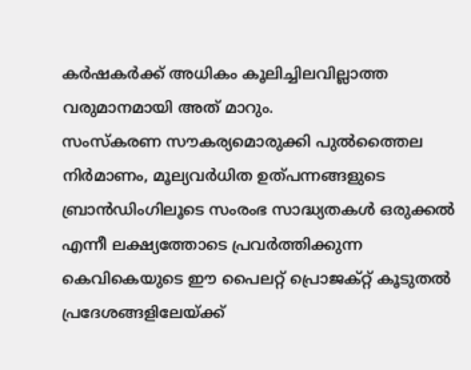കർഷകർക്ക് അധികം കൂലിച്ചിലവില്ലാത്ത വരുമാനമായി അത് മാറും.
സംസ്കരണ സൗകര്യമൊരുക്കി പുൽത്തൈല നിർമാണം, മൂല്യവർധിത ഉത്പന്നങ്ങളുടെ ബ്രാൻഡിംഗിലൂടെ സംരംഭ സാദ്ധ്യതകൾ ഒരുക്കൽ എന്നീ ലക്ഷ്യത്തോടെ പ്രവർത്തിക്കുന്ന കെവികെയുടെ ഈ പൈലറ്റ് പ്രൊജക്റ്റ് കൂടുതൽ പ്രദേശങ്ങളിലേയ്ക്ക്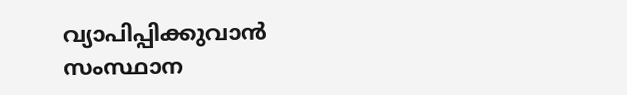വ്യാപിപ്പിക്കുവാൻ സംസ്ഥാന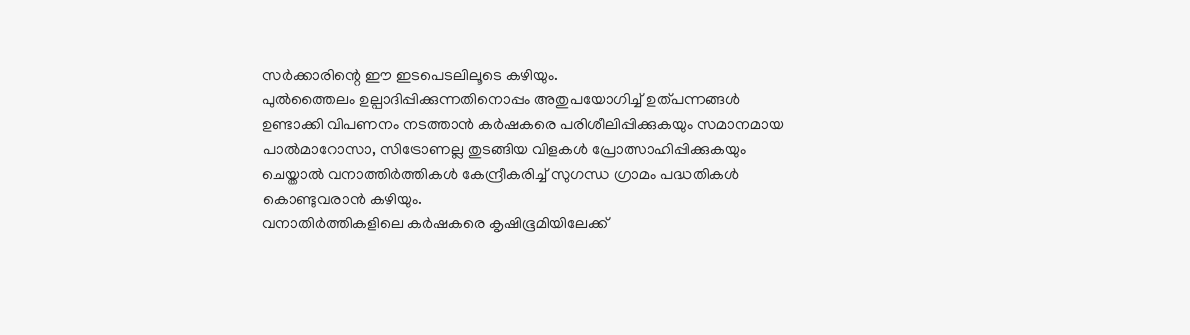സർക്കാരിന്റെ ഈ ഇടപെടലിലൂടെ കഴിയും.
പുൽത്തൈലം ഉല്പാദിപ്പിക്കുന്നതിനൊപ്പം അതുപയോഗിച്ച് ഉത്പന്നങ്ങൾ ഉണ്ടാക്കി വിപണനം നടത്താൻ കർഷകരെ പരിശീലിപ്പിക്കുകയും സമാനമായ പാൽമാറോസാ, സിട്രോണല്ല തുടങ്ങിയ വിളകൾ പ്രോത്സാഹിപ്പിക്കുകയും ചെയ്താൽ വനാത്തിർത്തികൾ കേന്ദ്രീകരിച്ച് സുഗന്ധ ഗ്രാമം പദ്ധതികൾ കൊണ്ടുവരാൻ കഴിയും.
വനാതിർത്തികളിലെ കർഷകരെ കൃഷിഭൂമിയിലേക്ക്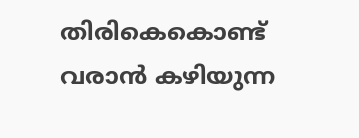തിരികെകൊണ്ട് വരാൻ കഴിയുന്ന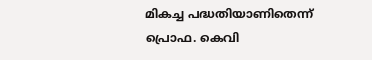മികച്ച പദ്ധതിയാണിതെന്ന് പ്രൊഫ. കെവി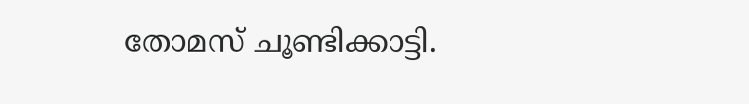തോമസ് ചൂണ്ടിക്കാട്ടി.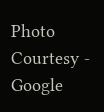Photo Courtesy - Google